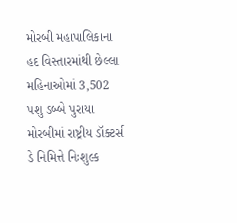મોરબી મહાપાલિકાના હદ વિસ્તારમાંથી છેલ્લા મહિનાઓમાં 3,502 પશુ ડબ્બે પુરાયા મોરબીમાં રાષ્ટ્રીય ડૉક્ટર્સ ડે નિમિત્તે નિઃશુલ્ક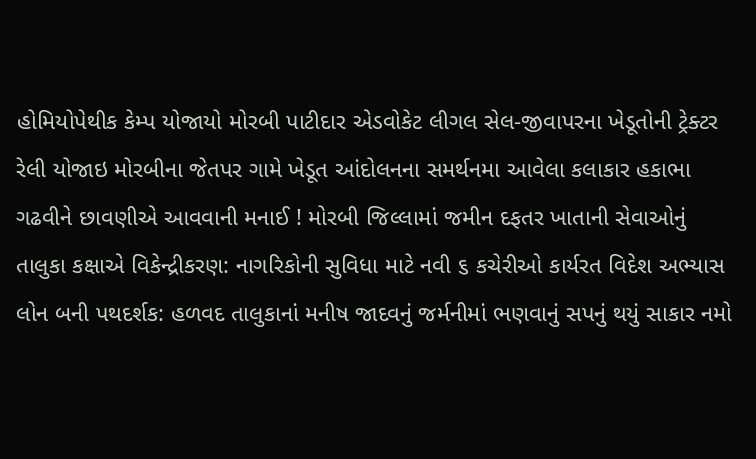હોમિયોપેથીક કેમ્પ યોજાયો મોરબી પાટીદાર એડવોકેટ લીગલ સેલ-જીવાપરના ખેડૂતોની ટ્રેક્ટર રેલી યોજાઇ મોરબીના જેતપર ગામે ખેડૂત આંદોલનના સમર્થનમા આવેલા કલાકાર હકાભા ગઢવીને છાવણીએ આવવાની મનાઈ ! મોરબી જિલ્લામાં જમીન દફતર ખાતાની સેવાઓનું તાલુકા કક્ષાએ વિકેન્દ્રીકરણ: નાગરિકોની સુવિધા માટે નવી ૬ કચેરીઓ કાર્યરત વિદેશ અભ્યાસ લોન બની પથદર્શક: હળવદ તાલુકાનાં મનીષ જાદવનું જર્મનીમાં ભણવાનું સપનું થયું સાકાર નમો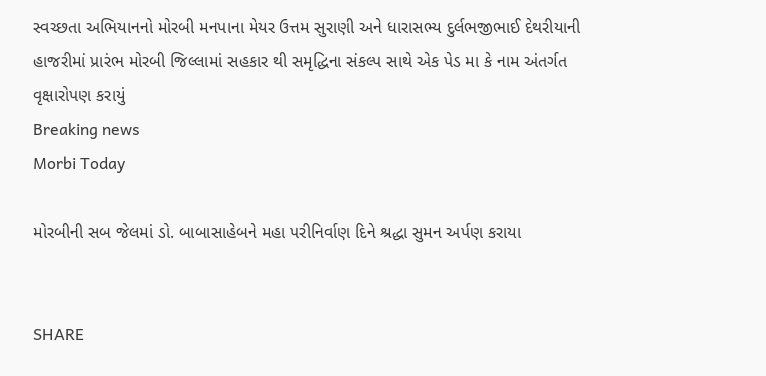સ્વચ્છતા અભિયાનનો મોરબી મનપાના મેયર ઉત્તમ સુરાણી અને ધારાસભ્ય દુર્લભજીભાઈ દેથરીયાની હાજરીમાં પ્રારંભ મોરબી જિલ્લામાં સહકાર થી સમૃદ્ધિના સંકલ્પ સાથે એક પેડ મા કે નામ અંતર્ગત વૃક્ષારોપણ કરાયું
Breaking news
Morbi Today

મોરબીની સબ જેલમાં ડો. બાબાસાહેબને મહા પરીનિર્વાણ દિને શ્રદ્ધા સુમન અર્પણ કરાયા


SHARE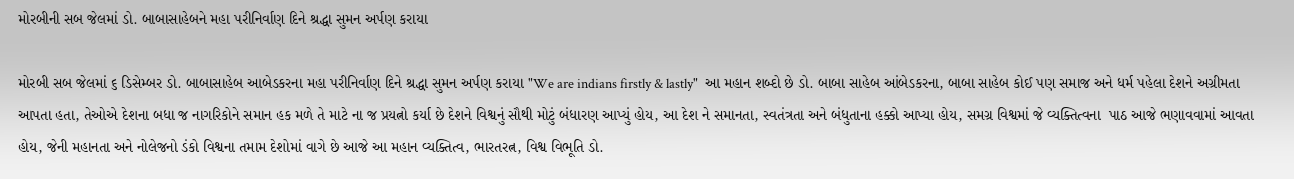મોરબીની સબ જેલમાં ડો. બાબાસાહેબને મહા પરીનિર્વાણ દિને શ્રદ્ધા સુમન અર્પણ કરાયા

મોરબી સબ જેલમાં ૬ ડિસેમ્બર ડો. બાબાસાહેબ આબેડકરના મહા પરીનિર્વાણ દિને શ્રદ્ધા સુમન અર્પણ કરાયા "We are indians firstly & lastly"  આ મહાન શબ્દો છે ડો. બાબા સાહેબ આંબેડકરના, બાબા સાહેબ કોઈ પણ સમાજ અને ધર્મ પહેલા દેશને અગ્રીમતા આપતા હતા, તેઓએ દેશના બધા જ નાગરિકોને સમાન હક મળે તે માટે ના જ પ્રયત્નો કર્યા છે દેશને વિશ્વનું સૌથી મોટું બંધારણ આપ્યું હોય, આ દેશ ને સમાનતા, સ્વતંત્રતા અને બંધુતાના હક્કો આપ્યા હોય, સમગ્ર વિશ્વમાં જે વ્યક્તિત્વના  પાઠ આજે ભણાવવામાં આવતા હોય, જેની મહાનતા અને નોલેજનો ડંકો વિશ્વના તમામ દેશોમાં વાગે છે આજે આ મહાન વ્યક્તિત્વ, ભારતરત્ન, વિશ્વ વિભૂતિ ડો.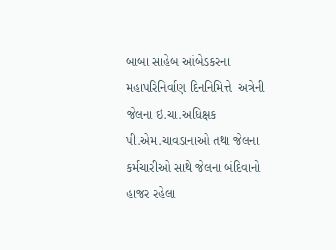બાબા સાહેબ આંબેડકરના મહાપરિનિર્વાણ દિનનિમિત્તે  અત્રેની જેલના ઇ.ચા.અધિક્ષક પી.એમ.ચાવડાનાઓ તથા જેલના કર્મચારીઓ સાથે જેલના બંદિવાનો હાજર રહેલા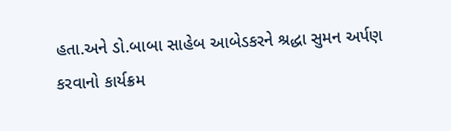હતા.અને ડો.બાબા સાહેબ આબેડકરને શ્રદ્ધા સુમન અર્પણ કરવાનો કાર્યક્રમ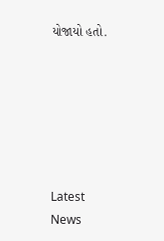યોજાયો હતો.






Latest News